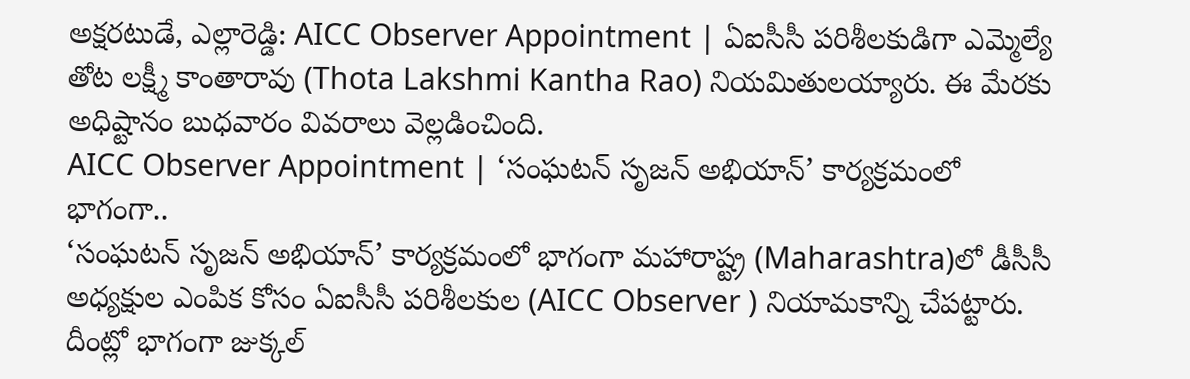అక్షరటుడే, ఎల్లారెడ్డి: AICC Observer Appointment | ఏఐసీసీ పరిశీలకుడిగా ఎమ్మెల్యే తోట లక్ష్మీ కాంతారావు (Thota Lakshmi Kantha Rao) నియమితులయ్యారు. ఈ మేరకు అధిష్టానం బుధవారం వివరాలు వెల్లడించింది.
AICC Observer Appointment | ‘సంఘటన్ సృజన్ అభియాన్’ కార్యక్రమంలో భాగంగా..
‘సంఘటన్ సృజన్ అభియాన్’ కార్యక్రమంలో భాగంగా మహారాష్ట్ర (Maharashtra)లో డీసీసీ అధ్యక్షుల ఎంపిక కోసం ఏఐసీసీ పరిశీలకుల (AICC Observer ) నియామకాన్ని చేపట్టారు. దీంట్లో భాగంగా జుక్కల్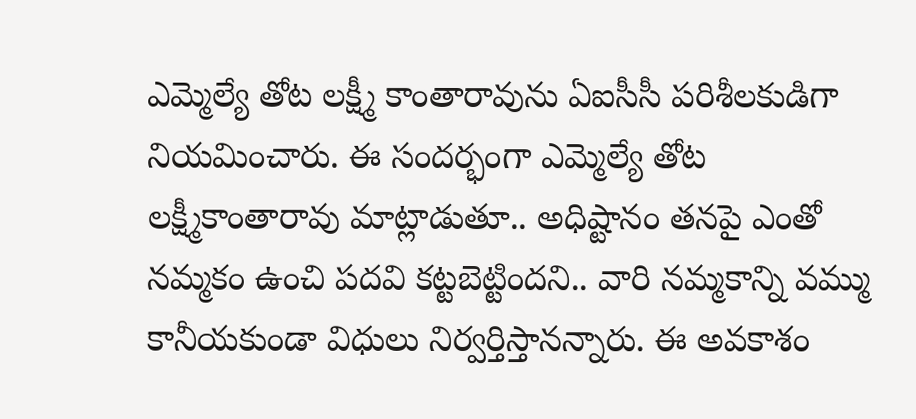ఎమ్మెల్యే తోట లక్ష్మీ కాంతారావును ఏఐసీసీ పరిశీలకుడిగా నియమించారు. ఈ సందర్భంగా ఎమ్మెల్యే తోట లక్ష్మీకాంతారావు మాట్లాడుతూ.. అధిష్టానం తనపై ఎంతో నమ్మకం ఉంచి పదవి కట్టబెట్టిందని.. వారి నమ్మకాన్ని వమ్ము కానీయకుండా విధులు నిర్వర్తిస్తానన్నారు. ఈ అవకాశం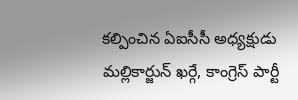కల్పించిన ఏఐసీసీ అధ్యక్షుడు మల్లికార్జున్ ఖర్గే, కాంగ్రెస్ పార్టీ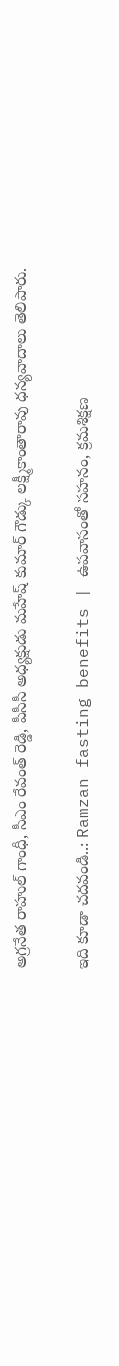అగ్రనేత రాహుల్ గాంధీ, సీఎం రేవంత్ రెడ్డి, పీసీసీ అధ్యక్షుడు మహేష్ కుమార్ గౌడ్కు లక్ష్మీకాంతారావు ధన్యవాదాలు తెలిపారు.

ఇది కూడా చదవండి..: Ramzan fasting benefits | ఉపవాసంతో సహనం, క్రమశిక్షణ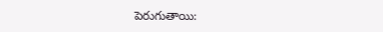పెరుగుతాయి: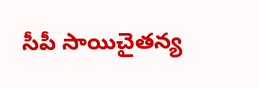సీపీ సాయిచైతన్య